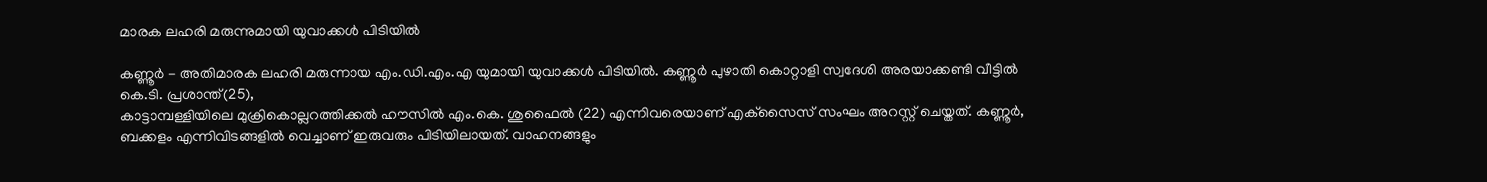മാരക ലഹരി മരുന്നുമായി യുവാക്കള്‍ പിടിയില്‍

കണ്ണൂര്‍ - അതിമാരക ലഹരി മരുന്നായ എം.ഡി.എം.എ യുമായി യുവാക്കള്‍ പിടിയില്‍. കണ്ണൂര്‍ പുഴാതി കൊറ്റാളി സ്വദേശി അരയാക്കണ്ടി വീട്ടില്‍ കെ.ടി. പ്രശാന്ത്(25),
കാട്ടാമ്പള്ളിയിലെ മുക്രികൊല്ലറത്തിക്കല്‍ ഹൗസില്‍ എം.കെ. ശുഫൈല്‍ (22) എന്നിവരെയാണ് എക്‌സൈസ് സംഘം അറസ്റ്റ് ചെയ്തത്. കണ്ണൂര്‍, ബക്കളം എന്നിവിടങ്ങളില്‍ വെച്ചാണ് ഇരുവരും പിടിയിലായത്. വാഹനങ്ങളും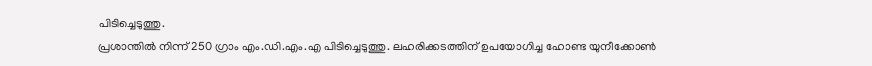പിടിച്ചെടുത്തു.
പ്രശാന്തില്‍ നിന്ന് 250 ഗ്രാം എം.ഡി.എം.എ പിടിച്ചെടുത്തു. ലഹരിക്കടത്തിന് ഉപയോഗിച്ച ഹോണ്ട യുനീക്കോണ്‍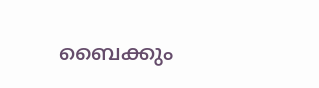ബൈക്കും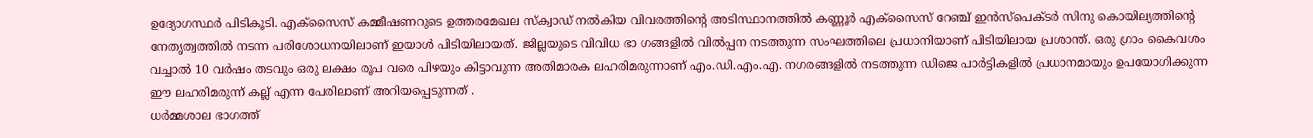ഉദ്യോഗസ്ഥര്‍ പിടികൂടി. എക്‌സൈസ് കമ്മീഷണറുടെ ഉത്തരമേഖല സ്‌ക്വാഡ് നല്‍കിയ വിവരത്തിന്റെ അടിസ്ഥാനത്തില്‍ കണ്ണൂര്‍ എക്‌സൈസ് റേഞ്ച് ഇന്‍സ്‌പെക്ടര്‍ സിനു കൊയില്യത്തിന്റെ നേതൃത്വത്തില്‍ നടന്ന പരിശോധനയിലാണ് ഇയാള്‍ പിടിയിലായത്. ജില്ലയുടെ വിവിധ ഭാ ഗങ്ങളില്‍ വില്‍പ്പന നടത്തുന്ന സംഘത്തിലെ പ്രധാനിയാണ് പിടിയിലായ പ്രശാന്ത്. ഒരു ഗ്രാം കൈവശം വച്ചാല്‍ 10 വര്‍ഷം തടവും ഒരു ലക്ഷം രൂപ വരെ പിഴയും കിട്ടാവുന്ന അതിമാരക ലഹരിമരുന്നാണ് എം.ഡി.എം.എ. നഗരങ്ങളില്‍ നടത്തുന്ന ഡിജെ പാര്‍ട്ടികളില്‍ പ്രധാനമായും ഉപയോഗിക്കുന്ന ഈ ലഹരിമരുന്ന് കല്ല് എന്ന പേരിലാണ് അറിയപ്പെടുന്നത് .
ധര്‍മ്മശാല ഭാഗത്ത്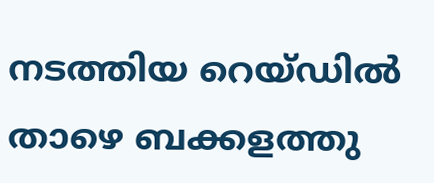നടത്തിയ റെയ്ഡില്‍ താഴെ ബക്കളത്തു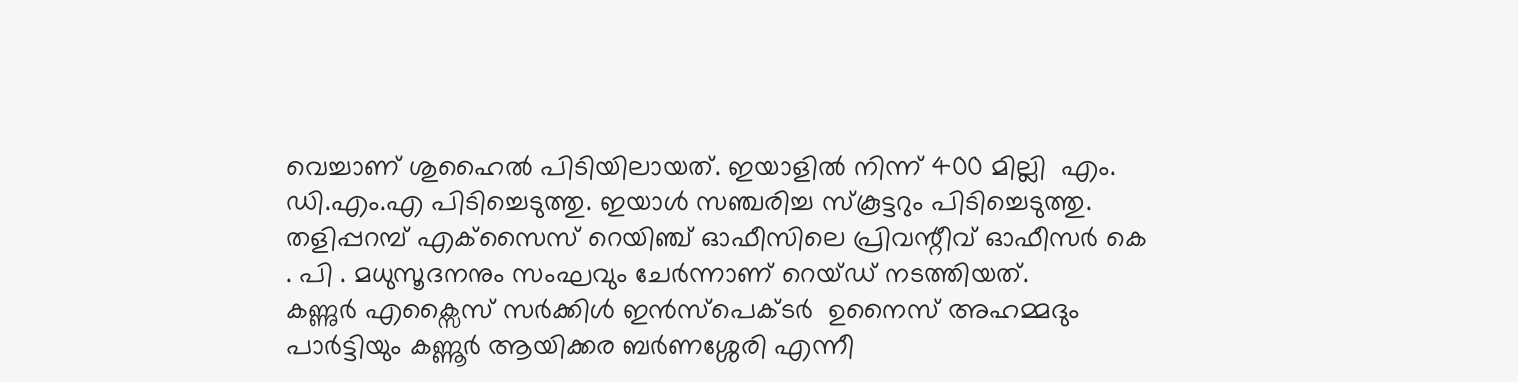വെച്ചാണ് ശുഹൈല്‍ പിടിയിലായത്. ഇയാളില്‍ നിന്ന് 400 മില്ലി  എം. ഡി.എം.എ പിടിച്ചെടുത്തു. ഇയാള്‍ സഞ്ചരിച്ച സ്കൂട്ടറും പിടിച്ചെടുത്തു. തളിപ്പറമ്പ് എക്‌സൈസ് റെയിഞ്ച് ഓഫീസിലെ പ്രിവന്റീവ് ഓഫീസര്‍ കെ . പി . മധുസൂദനനും സംഘവും ചേര്‍ന്നാണ് റെയ്ഡ് നടത്തിയത്.
കണ്ണുര്‍ എക്സൈസ് സര്‍ക്കിള്‍ ഇന്‍സ്പെക്ടര്‍  ഉനൈസ് അഹമ്മദും പാര്‍ട്ടിയും കണ്ണൂര്‍ ആയിക്കര ബര്‍ണശ്ശേരി എന്നീ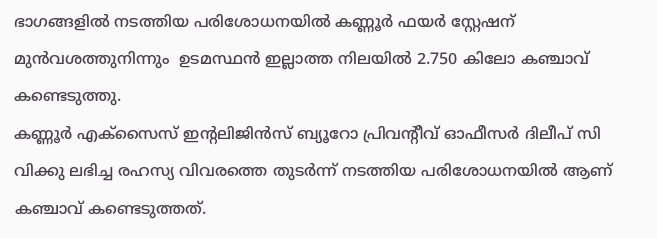ഭാഗങ്ങളില്‍ നടത്തിയ പരിശോധനയില്‍ കണ്ണൂര്‍ ഫയര്‍ സ്റ്റേഷന് മുന്‍വശത്തുനിന്നും  ഉടമസ്ഥന്‍ ഇല്ലാത്ത നിലയില്‍ 2.750 കിലോ കഞ്ചാവ് കണ്ടെടുത്തു.
കണ്ണൂര്‍ എക്സൈസ് ഇന്റലിജിന്‍സ് ബ്യൂറോ പ്രിവന്റീവ് ഓഫീസര്‍ ദിലീപ് സി വിക്കു ലഭിച്ച രഹസ്യ വിവരത്തെ തുടര്‍ന്ന് നടത്തിയ പരിശോധനയില്‍ ആണ് കഞ്ചാവ് കണ്ടെടുത്തത്.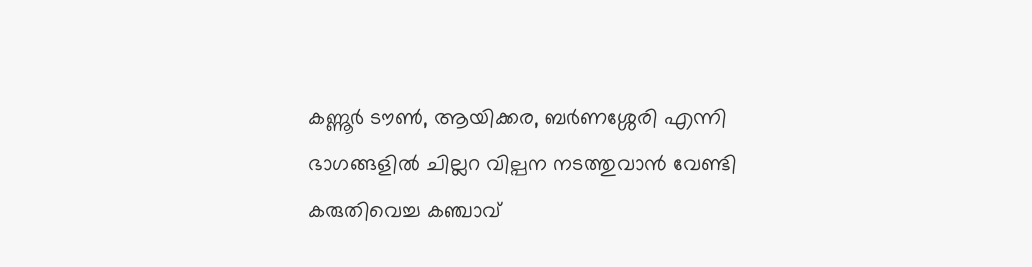കണ്ണൂര്‍ ടൗണ്‍, ആയിക്കര, ബര്‍ണശ്ശേരി എന്നി ഭാഗങ്ങളില്‍ ചില്ലറ വില്പന നടത്തുവാന്‍ വേണ്ടി കരുതിവെച്ച കഞ്ചാവ്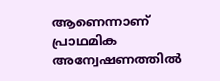ആണെന്നാണ് പ്രാഥമിക അന്വേഷണത്തില്‍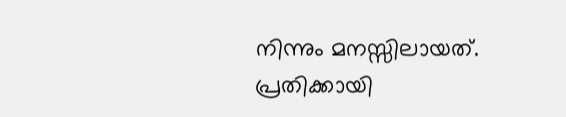നിന്നും മനസ്സിലായത്. പ്രതിക്കായി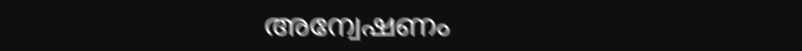അന്വേഷണം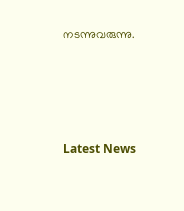നടന്നുവരുന്നു.







Latest News